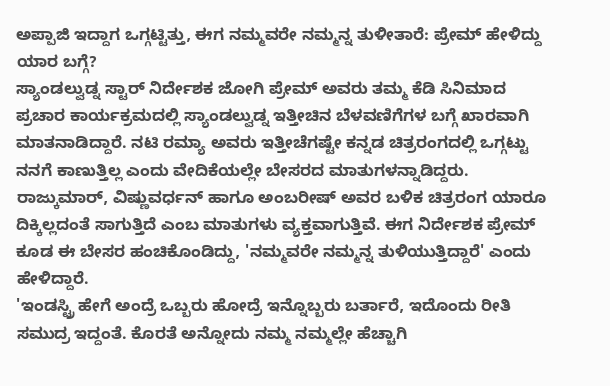ಅಪ್ಪಾಜಿ ಇದ್ದಾಗ ಒಗ್ಗಟ್ಟಿತ್ತು, ಈಗ ನಮ್ಮವರೇ ನಮ್ಮನ್ನ ತುಳೀತಾರೆ: ಪ್ರೇಮ್ ಹೇಳಿದ್ದು ಯಾರ ಬಗ್ಗೆ?
ಸ್ಯಾಂಡಲ್ವುಡ್ನ ಸ್ಟಾರ್ ನಿರ್ದೇಶಕ ಜೋಗಿ ಪ್ರೇಮ್ ಅವರು ತಮ್ಮ ಕೆಡಿ ಸಿನಿಮಾದ ಪ್ರಚಾರ ಕಾರ್ಯಕ್ರಮದಲ್ಲಿ ಸ್ಯಾಂಡಲ್ವುಡ್ನ ಇತ್ತೀಚಿನ ಬೆಳವಣಿಗೆಗಳ ಬಗ್ಗೆ ಖಾರವಾಗಿ ಮಾತನಾಡಿದ್ದಾರೆ. ನಟಿ ರಮ್ಯಾ ಅವರು ಇತ್ತೀಚೆಗಷ್ಟೇ ಕನ್ನಡ ಚಿತ್ರರಂಗದಲ್ಲಿ ಒಗ್ಗಟ್ಟು ನನಗೆ ಕಾಣುತ್ತಿಲ್ಲ ಎಂದು ವೇದಿಕೆಯಲ್ಲೇ ಬೇಸರದ ಮಾತುಗಳನ್ನಾಡಿದ್ದರು. ರಾಜ್ಕುಮಾರ್, ವಿಷ್ಣುವರ್ಧನ್ ಹಾಗೂ ಅಂಬರೀಷ್ ಅವರ ಬಳಿಕ ಚಿತ್ರರಂಗ ಯಾರೂ ದಿಕ್ಕಿಲ್ಲದಂತೆ ಸಾಗುತ್ತಿದೆ ಎಂಬ ಮಾತುಗಳು ವ್ಯಕ್ತವಾಗುತ್ತಿವೆ. ಈಗ ನಿರ್ದೇಶಕ ಪ್ರೇಮ್ ಕೂಡ ಈ ಬೇಸರ ಹಂಚಿಕೊಂಡಿದ್ದು, 'ನಮ್ಮವರೇ ನಮ್ಮನ್ನ ತುಳಿಯುತ್ತಿದ್ದಾರೆ' ಎಂದು ಹೇಳಿದ್ದಾರೆ.
'ಇಂಡಸ್ಟ್ರಿ ಹೇಗೆ ಅಂದ್ರೆ ಒಬ್ಬರು ಹೋದ್ರೆ ಇನ್ನೊಬ್ಬರು ಬರ್ತಾರೆ, ಇದೊಂದು ರೀತಿ ಸಮುದ್ರ ಇದ್ದಂತೆ. ಕೊರತೆ ಅನ್ನೋದು ನಮ್ಮ ನಮ್ಮಲ್ಲೇ ಹೆಚ್ಚಾಗಿ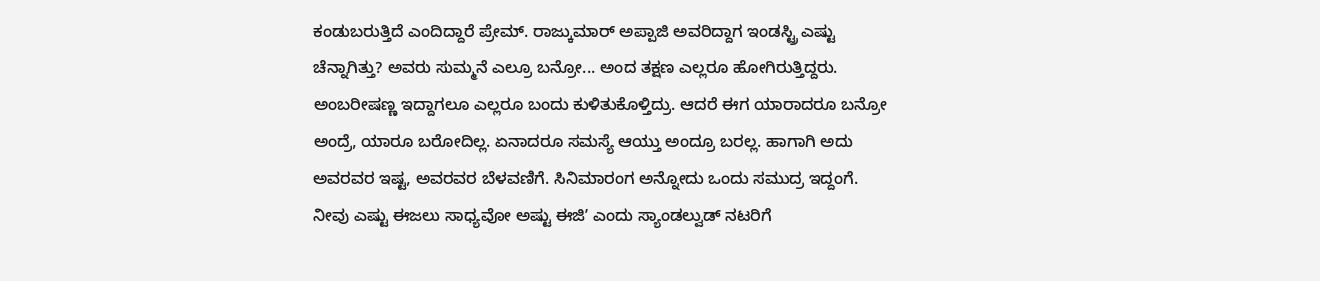ಕಂಡುಬರುತ್ತಿದೆ ಎಂದಿದ್ದಾರೆ ಪ್ರೇಮ್. ರಾಜ್ಕುಮಾರ್ ಅಪ್ಪಾಜಿ ಅವರಿದ್ದಾಗ ಇಂಡಸ್ಟ್ರಿ ಎಷ್ಟು ಚೆನ್ನಾಗಿತ್ತು? ಅವರು ಸುಮ್ಮನೆ ಎಲ್ರೂ ಬನ್ರೋ... ಅಂದ ತಕ್ಷಣ ಎಲ್ಲರೂ ಹೋಗಿರುತ್ತಿದ್ದರು. ಅಂಬರೀಷಣ್ಣ ಇದ್ದಾಗಲೂ ಎಲ್ಲರೂ ಬಂದು ಕುಳಿತುಕೊಳ್ತಿದ್ರು. ಆದರೆ ಈಗ ಯಾರಾದರೂ ಬನ್ರೋ ಅಂದ್ರೆ, ಯಾರೂ ಬರೋದಿಲ್ಲ. ಏನಾದರೂ ಸಮಸ್ಯೆ ಆಯ್ತು ಅಂದ್ರೂ ಬರಲ್ಲ. ಹಾಗಾಗಿ ಅದು ಅವರವರ ಇಷ್ಟ, ಅವರವರ ಬೆಳವಣಿಗೆ. ಸಿನಿಮಾರಂಗ ಅನ್ನೋದು ಒಂದು ಸಮುದ್ರ ಇದ್ದಂಗೆ. ನೀವು ಎಷ್ಟು ಈಜಲು ಸಾಧ್ಯವೋ ಅಷ್ಟು ಈಜಿʼ ಎಂದು ಸ್ಯಾಂಡಲ್ವುಡ್ ನಟರಿಗೆ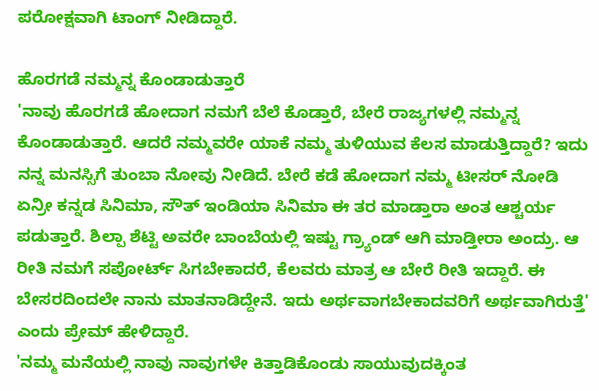ಪರೋಕ್ಷವಾಗಿ ಟಾಂಗ್ ನೀಡಿದ್ದಾರೆ.

ಹೊರಗಡೆ ನಮ್ಮನ್ನ ಕೊಂಡಾಡುತ್ತಾರೆ
'ನಾವು ಹೊರಗಡೆ ಹೋದಾಗ ನಮಗೆ ಬೆಲೆ ಕೊಡ್ತಾರೆ, ಬೇರೆ ರಾಜ್ಯಗಳಲ್ಲಿ ನಮ್ಮನ್ನ ಕೊಂಡಾಡುತ್ತಾರೆ. ಆದರೆ ನಮ್ಮವರೇ ಯಾಕೆ ನಮ್ಮ ತುಳಿಯುವ ಕೆಲಸ ಮಾಡುತ್ತಿದ್ದಾರೆ? ಇದು ನನ್ನ ಮನಸ್ಸಿಗೆ ತುಂಬಾ ನೋವು ನೀಡಿದೆ. ಬೇರೆ ಕಡೆ ಹೋದಾಗ ನಮ್ಮ ಟೀಸರ್ ನೋಡಿ ಏನ್ರೀ ಕನ್ನಡ ಸಿನಿಮಾ, ಸೌತ್ ಇಂಡಿಯಾ ಸಿನಿಮಾ ಈ ತರ ಮಾಡ್ತಾರಾ ಅಂತ ಆಶ್ಚರ್ಯ ಪಡುತ್ತಾರೆ. ಶಿಲ್ಪಾ ಶೆಟ್ಟಿ ಅವರೇ ಬಾಂಬೆಯಲ್ಲಿ ಇಷ್ಟು ಗ್ರ್ಯಾಂಡ್ ಆಗಿ ಮಾಡ್ತೀರಾ ಅಂದ್ರು. ಆ ರೀತಿ ನಮಗೆ ಸಪೋರ್ಟ್ ಸಿಗಬೇಕಾದರೆ, ಕೆಲವರು ಮಾತ್ರ ಆ ಬೇರೆ ರೀತಿ ಇದ್ದಾರೆ. ಈ ಬೇಸರದಿಂದಲೇ ನಾನು ಮಾತನಾಡಿದ್ದೇನೆ. ಇದು ಅರ್ಥವಾಗಬೇಕಾದವರಿಗೆ ಅರ್ಥವಾಗಿರುತ್ತೆ' ಎಂದು ಪ್ರೇಮ್ ಹೇಳಿದ್ದಾರೆ.
'ನಮ್ಮ ಮನೆಯಲ್ಲಿ ನಾವು ನಾವುಗಳೇ ಕಿತ್ತಾಡಿಕೊಂಡು ಸಾಯುವುದಕ್ಕಿಂತ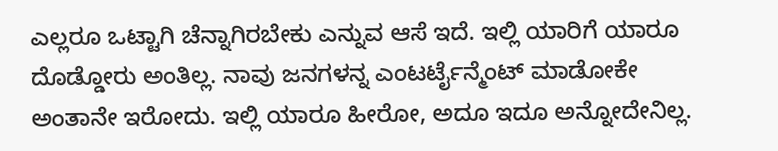ಎಲ್ಲರೂ ಒಟ್ಟಾಗಿ ಚೆನ್ನಾಗಿರಬೇಕು ಎನ್ನುವ ಆಸೆ ಇದೆ. ಇಲ್ಲಿ ಯಾರಿಗೆ ಯಾರೂ ದೊಡ್ಡೋರು ಅಂತಿಲ್ಲ. ನಾವು ಜನಗಳನ್ನ ಎಂಟರ್ಟೈನ್ಮೆಂಟ್ ಮಾಡೋಕೇ ಅಂತಾನೇ ಇರೋದು. ಇಲ್ಲಿ ಯಾರೂ ಹೀರೋ, ಅದೂ ಇದೂ ಅನ್ನೋದೇನಿಲ್ಲ.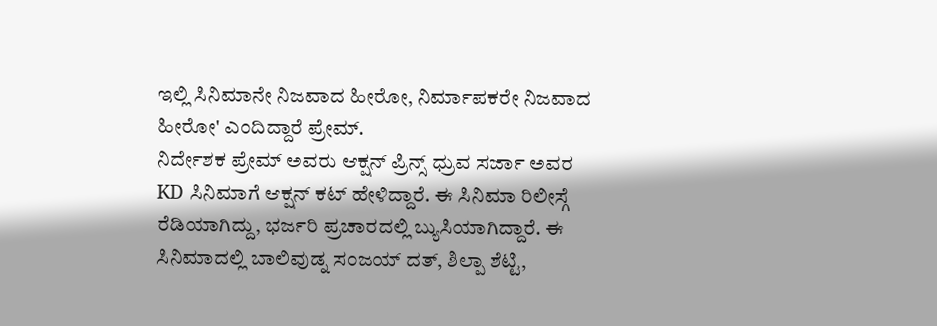ಇಲ್ಲಿ ಸಿನಿಮಾನೇ ನಿಜವಾದ ಹೀರೋ, ನಿರ್ಮಾಪಕರೇ ನಿಜವಾದ ಹೀರೋ' ಎಂದಿದ್ದಾರೆ ಪ್ರೇಮ್.
ನಿರ್ದೇಶಕ ಪ್ರೇಮ್ ಅವರು ಆಕ್ಷನ್ ಪ್ರಿನ್ಸ್ ಧ್ರುವ ಸರ್ಜಾ ಅವರ KD ಸಿನಿಮಾಗೆ ಆಕ್ಷನ್ ಕಟ್ ಹೇಳಿದ್ದಾರೆ. ಈ ಸಿನಿಮಾ ರಿಲೀಸ್ಗೆ ರೆಡಿಯಾಗಿದ್ದು, ಭರ್ಜರಿ ಪ್ರಚಾರದಲ್ಲಿ ಬ್ಯುಸಿಯಾಗಿದ್ದಾರೆ. ಈ ಸಿನಿಮಾದಲ್ಲಿ ಬಾಲಿವುಡ್ನ ಸಂಜಯ್ ದತ್, ಶಿಲ್ಪಾ ಶೆಟ್ಟಿ,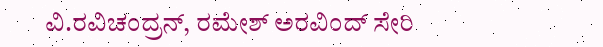ವಿ.ರವಿಚಂದ್ರನ್, ರಮೇಶ್ ಅರವಿಂದ್ ಸೇರಿ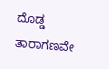ದೊಡ್ಡ ತಾರಾಗಣವೇ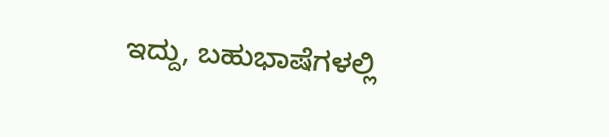ಇದ್ದು, ಬಹುಭಾಷೆಗಳಲ್ಲಿ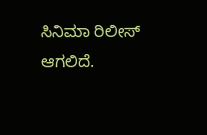ಸಿನಿಮಾ ರಿಲೀಸ್ ಆಗಲಿದೆ.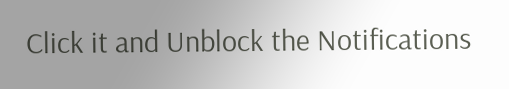Click it and Unblock the Notifications